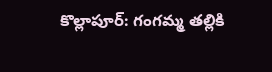కొల్లాపూర్: గంగమ్మ తల్లికి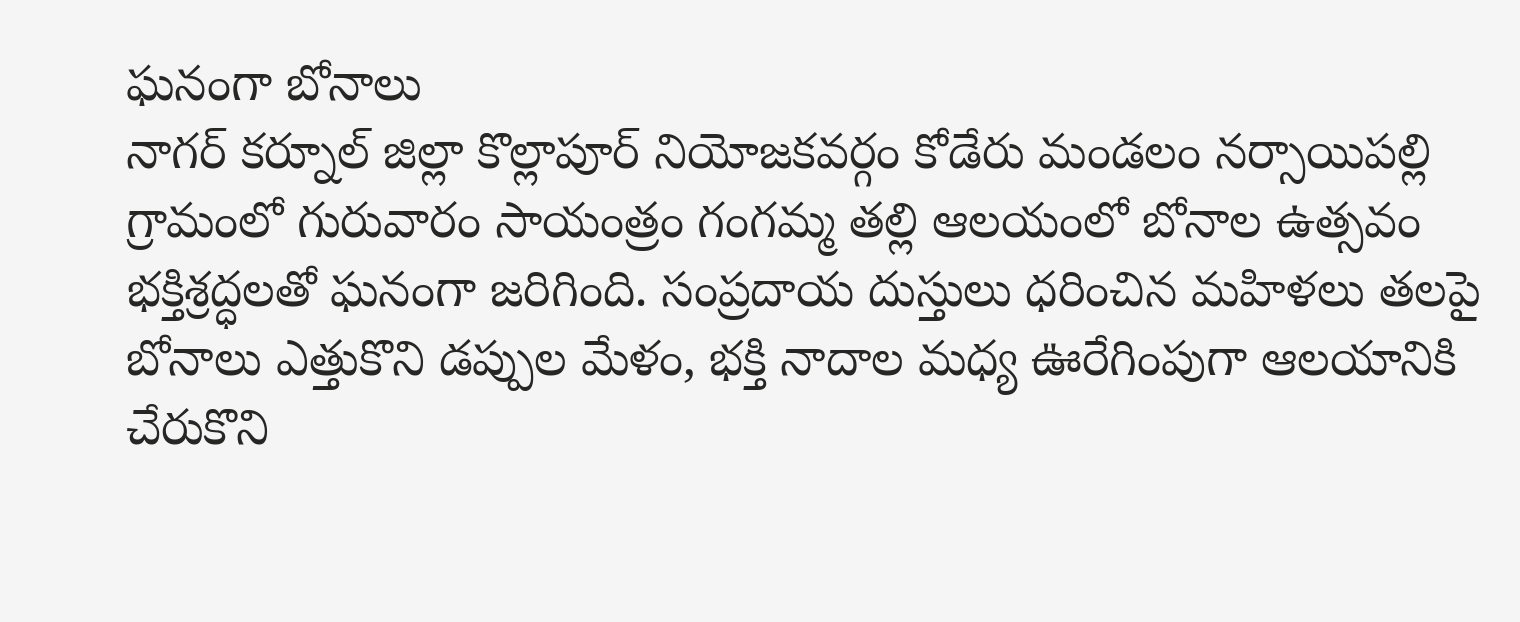ఘనంగా బోనాలు
నాగర్ కర్నూల్ జిల్లా కొల్లాపూర్ నియోజకవర్గం కోడేరు మండలం నర్సాయిపల్లి గ్రామంలో గురువారం సాయంత్రం గంగమ్మ తల్లి ఆలయంలో బోనాల ఉత్సవం భక్తిశ్రద్ధలతో ఘనంగా జరిగింది. సంప్రదాయ దుస్తులు ధరించిన మహిళలు తలపై బోనాలు ఎత్తుకొని డప్పుల మేళం, భక్తి నాదాల మధ్య ఊరేగింపుగా ఆలయానికి చేరుకొని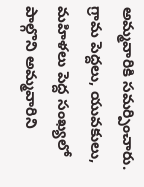అమ్మవారికి సమర్పించారు. గ్రామ పెద్దలు, యువకులు, మహిళలు పెద్ద సంఖ్యలో పాల్గొని అమ్మవారిని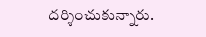దర్శించుకున్నారు.